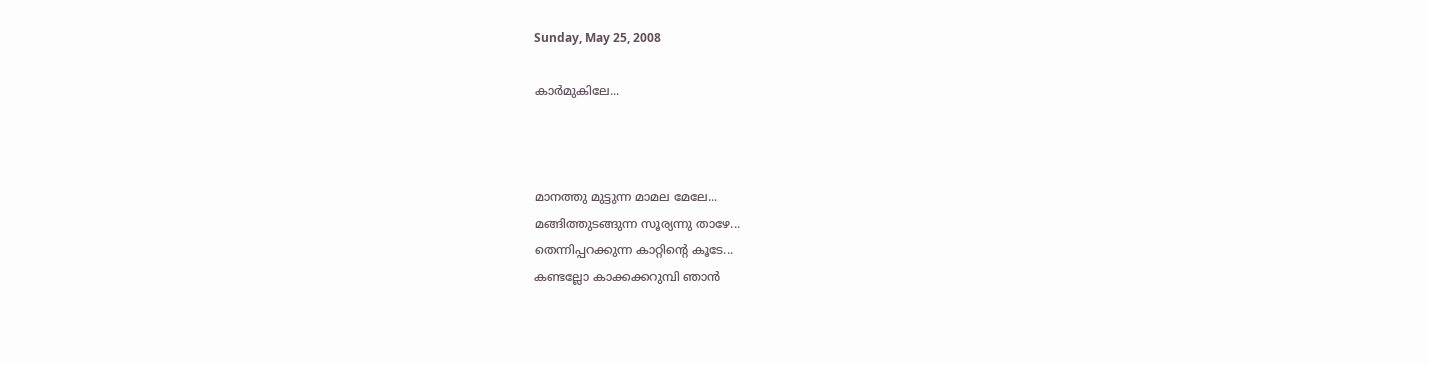Sunday, May 25, 2008

കാര്‍മുകിലേ...



മാനത്തു മുട്ടുന്ന മാമല മേലേ...
മങ്ങിത്തുടങ്ങുന്ന സൂര്യന്നു താഴേ...
തെന്നിപ്പറക്കുന്ന കാറ്റിന്റെ കൂടേ...
കണ്ടല്ലോ കാക്കക്കറുമ്പി ഞാന്‍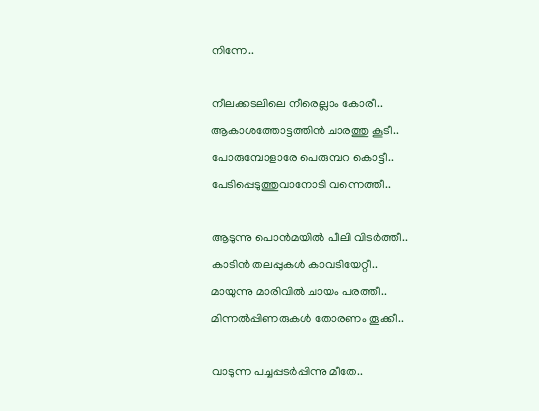നിന്നേ..

നീലക്കടലിലെ നീരെല്ലാം കോരീ..
ആകാശത്തോട്ടത്തിന്‍ ചാരത്തു കൂടീ..
പോരുമ്പോളാരേ പെരുമ്പറ കൊട്ടീ..
പേടിപ്പെടുത്തുവാനോടി വന്നെത്തീ..

ആടുന്നു പൊന്‍‌മയില്‍ പീലി വിടര്‍ത്തീ..
കാടിന്‍ തലപ്പുകള്‍ കാവടിയേറ്റീ..
മായുന്നു മാരിവില്‍ ചായം പരത്തീ..
മിന്നല്‍പ്പിണരുകള്‍ തോരണം തൂക്കീ..

വാടുന്ന പച്ചപ്പടര്‍പ്പിന്നു മീതേ..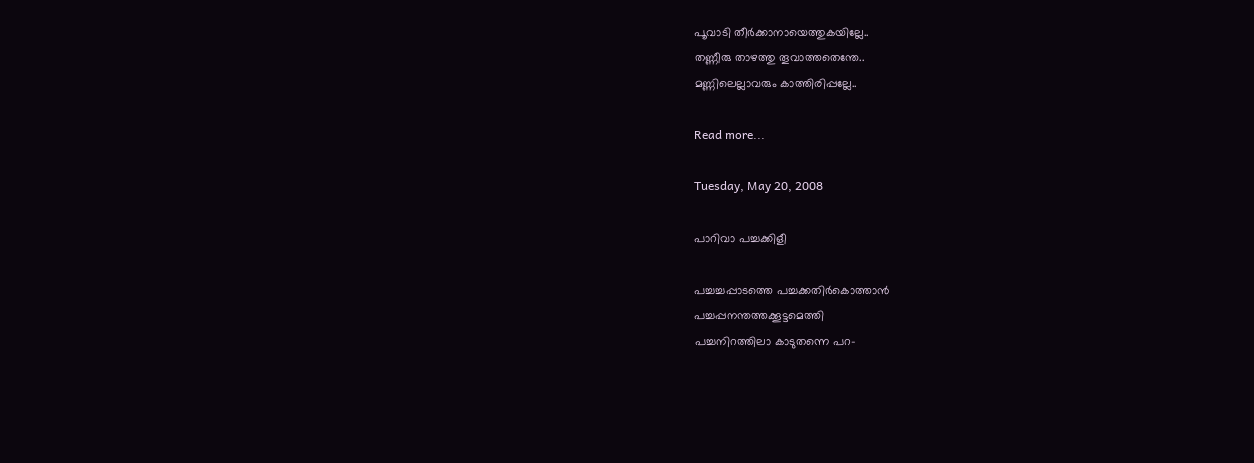പൂവാടി തീര്‍ക്കാനായെത്തുകയില്ലേ..
തണ്ണീരു താഴത്തു തൂവാത്തതെന്തേ..
മണ്ണിലെല്ലാവരും കാത്തിരിപ്പല്ലേ..

Read more...

Tuesday, May 20, 2008

പാറിവാ പച്ചക്കിളീ

പച്ചച്ചപ്പാടത്തെ പച്ചക്കതിര്‍കൊത്താന്‍
പച്ചപ്പനന്തത്തക്കൂട്ടമെത്തി
പച്ചനിറത്തിലാ കാടുതന്നെ പറ-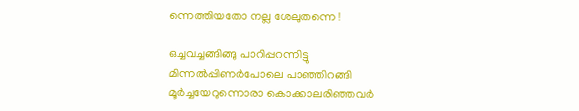ന്നെത്തിയതോ നല്ല ശേലുതന്നെ !

ഒച്ചവച്ചങ്ങിങ്ങു പാറിപ്പറന്നിട്ടു
മിന്നല്‍പ്പിണര്‍പോലെ പാഞ്ഞിറങ്ങി
മൂര്‍ച്ചയേറുന്നൊരാ കൊക്കാലരിഞ്ഞവര്‍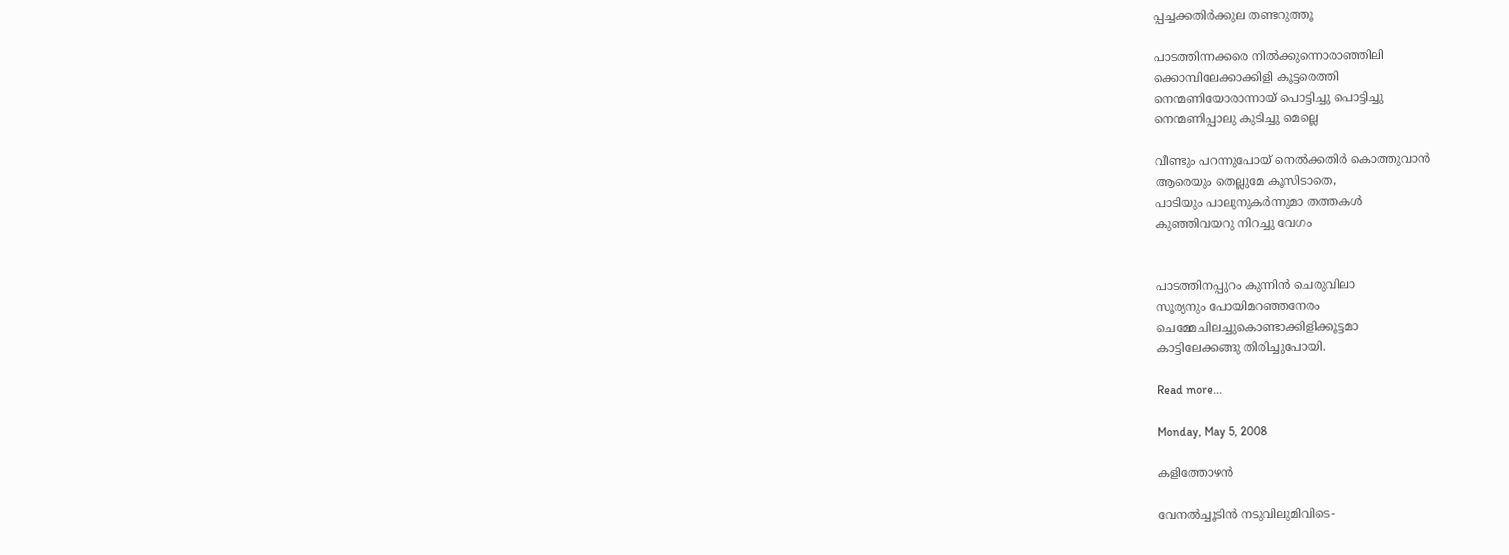പ്പച്ചക്കതിര്‍ക്കുല തണ്ടറുത്തൂ

പാടത്തിന്നക്കരെ നില്‍ക്കുന്നൊരാഞ്ഞിലി
ക്കൊമ്പിലേക്കാക്കിളി കൂട്ടരെത്തി
നെന്മണിയോരാന്നായ് പൊട്ടിച്ചു പൊട്ടിച്ചു
നെന്മണിപ്പാലു കുടിച്ചു മെല്ലെ

വീണ്ടും പറന്നുപോയ് നെല്‍ക്കതിര്‍ കൊത്തുവാന്‍‍
ആരെയും തെല്ലുമേ കൂസിടാതെ,
പാടിയും പാലുനുകര്‍ന്നുമാ തത്തകള്‍
കുഞ്ഞിവയറു നിറച്ചു വേഗം


പാടത്തിനപ്പുറം കുന്നിന്‍ ചെരുവിലാ
സൂര്യനും പോയിമറഞ്ഞനേരം
ചെമ്മേചിലച്ചുകൊണ്ടാക്കിളിക്കൂട്ടമാ
കാട്ടിലേക്കങ്ങു തിരിച്ചുപോയി.

Read more...

Monday, May 5, 2008

കളിത്തോഴന്‍

വേനല്‍ച്ചൂടിന്‍ നടുവിലുമിവിടെ-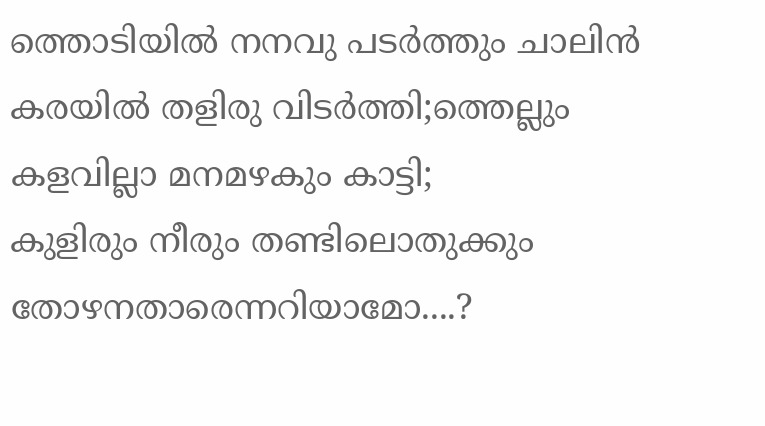ത്തൊടിയില്‍ നനവു പടര്‍ത്തും ചാലിന്‍
കരയില്‍ തളിരു വിടര്‍ത്തി;ത്തെല്ലും
കളവില്ലാ മനമഴകും കാട്ടി;
കുളിരും നീരും തണ്ടിലൊതുക്കും
തോഴനതാരെന്നറിയാമോ....?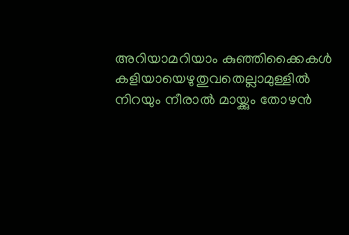അറിയാമറിയാം കുഞ്ഞിക്കൈകള്‍
കളിയായെഴുതുവതെല്ലാമുള്ളില്‍
നിറയും നീരാല്‍ മായ്ക്കും തോഴന്‍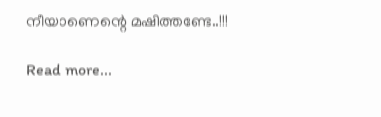നീയാണെന്റെ മഷിത്തണ്ടേ..!!!

Read more...